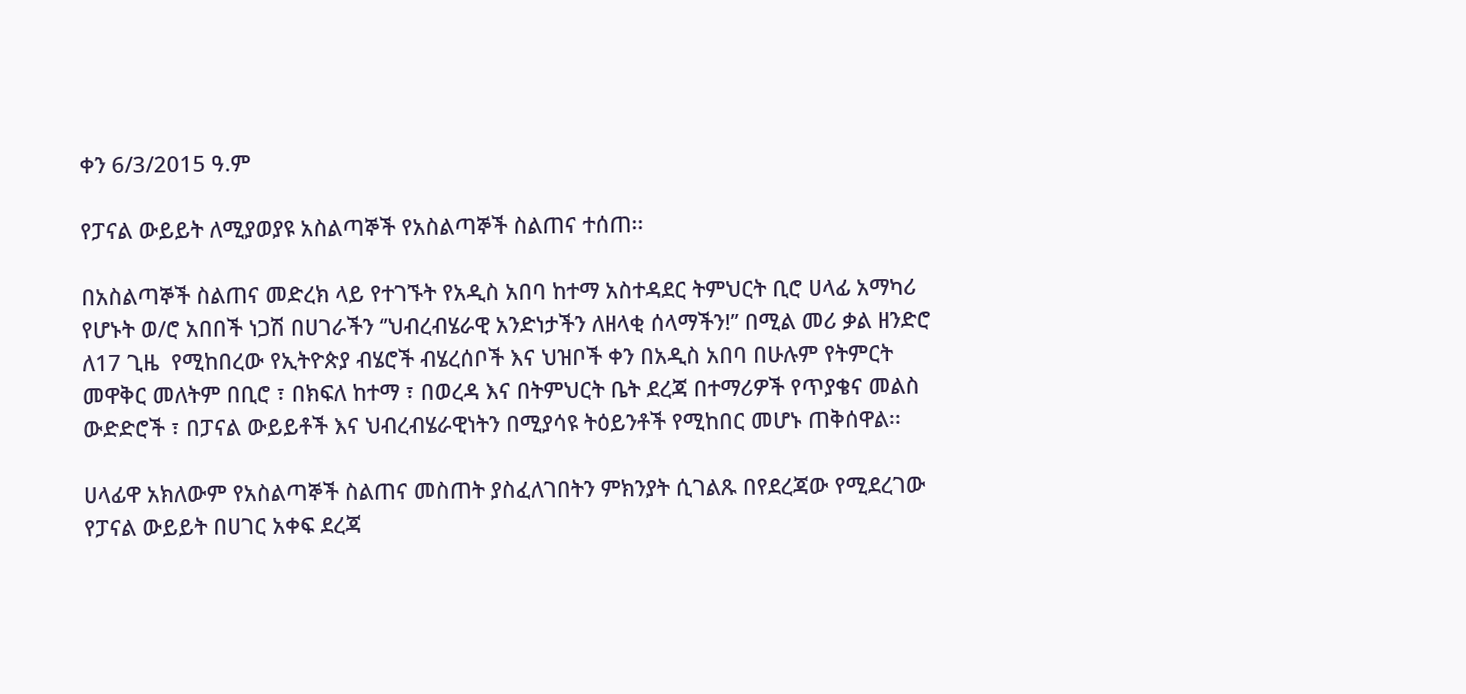ቀን 6/3/2015 ዓ.ም

የፓናል ውይይት ለሚያወያዩ አስልጣኞች የአስልጣኞች ስልጠና ተሰጠ፡፡

በአስልጣኞች ስልጠና መድረክ ላይ የተገኙት የአዲስ አበባ ከተማ አስተዳደር ትምህርት ቢሮ ሀላፊ አማካሪ የሆኑት ወ/ሮ አበበች ነጋሽ በሀገራችን ‘’ህብረብሄራዊ አንድነታችን ለዘላቂ ሰላማችን!’’ በሚል መሪ ቃል ዘንድሮ ለ17 ጊዜ  የሚከበረው የኢትዮጵያ ብሄሮች ብሄረሰቦች እና ህዝቦች ቀን በአዲስ አበባ በሁሉም የትምርት መዋቅር መለትም በቢሮ ፣ በክፍለ ከተማ ፣ በወረዳ እና በትምህርት ቤት ደረጃ በተማሪዎች የጥያቄና መልስ ውድድሮች ፣ በፓናል ውይይቶች እና ህብረብሄራዊነትን በሚያሳዩ ትዕይንቶች የሚከበር መሆኑ ጠቅሰዋል፡፡

ሀላፊዋ አክለውም የአስልጣኞች ስልጠና መስጠት ያስፈለገበትን ምክንያት ሲገልጹ በየደረጃው የሚደረገው የፓናል ውይይት በሀገር አቀፍ ደረጃ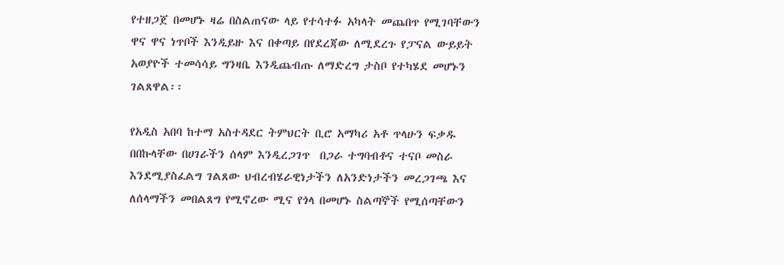የተዘጋጀ በመሆኑ ዛሬ በስልጠናው ላይ የተሳተፉ አካላት መጨበጥ የሚገባቸውን ዋና ዋና ነጥቦች እንዲይዙ እና በቀጣይ በየደረጃው ለሚደረጉ የፓናል ውይይት አወያዮች ተመሳሳይ ግንዛቤ እንዲጨብጡ ለማድረግ ታስቦ የተካሄደ መሆኑን ገልጸዋል፡፡

የአዲስ አበባ ከተማ አስተዳደር ትምህርት ቢሮ አማካሪ አቶ ጥላሁን ፍቃዱ በበኩላቸው በሀገራችን ሰላም እንዲረጋገጥ  በጋራ ተግባብቶና ተናቦ መስራ እንደሚያስፈልግ ገልጸው ህብረብሄራዊነታችን ለአንድነታችን መረጋገጫ እና ለሰላማችን መበልጸግ የሚኖረው ሚና የጎላ በመሆኑ ስልጣኞች የሚሰጣቸውን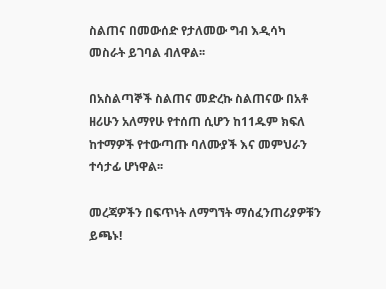ስልጠና በመውሰድ የታለመው ግብ እዲሳካ መስራት ይገባል ብለዋል፡፡

በአስልጣኞች ስልጠና መድረኩ ስልጠናው በአቶ ዘሪሁን አለማየሁ የተሰጠ ሲሆን ከ11ዱም ክፍለ ከተማዎች የተውጣጡ ባለሙያች እና መምህራን ተሳታፊ ሆነዋል፡፡

መረጃዎችን በፍጥነት ለማግኘት ማሰፈንጠሪያዎቹን ይጫኑ!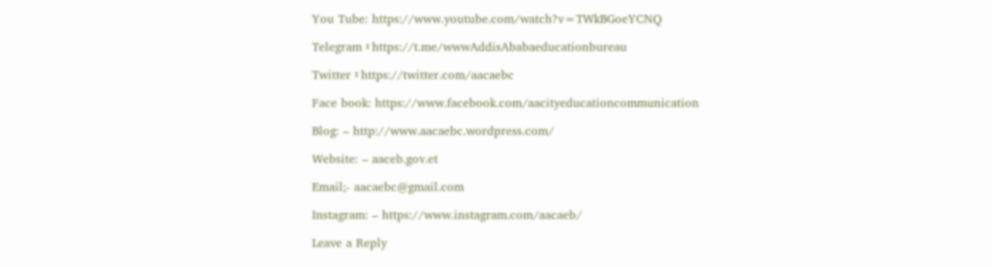You Tube: https://www.youtube.com/watch?v=TWkBGoeYCNQ

Telegram ፡ https://t.me/wwwAddisAbabaeducationbureau

Twitter ፡ https://twitter.com/aacaebc

Face book: https://www.facebook.com/aacityeducationcommunication

Blog: – http://www.aacaebc.wordpress.com/

Website: – aaceb.gov.et

Email;- aacaebc@gmail.com

Instagram: – https://www.instagram.com/aacaeb/

Leave a Reply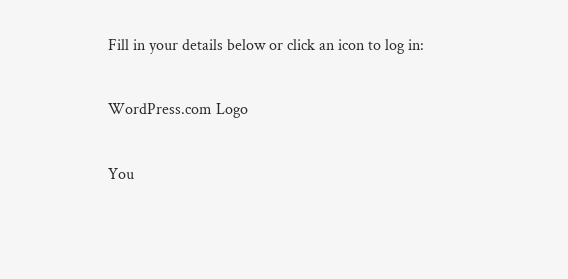Fill in your details below or click an icon to log in:

WordPress.com Logo

You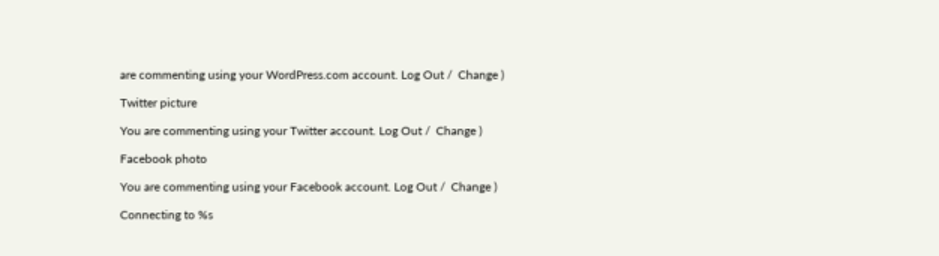are commenting using your WordPress.com account. Log Out /  Change )

Twitter picture

You are commenting using your Twitter account. Log Out /  Change )

Facebook photo

You are commenting using your Facebook account. Log Out /  Change )

Connecting to %s